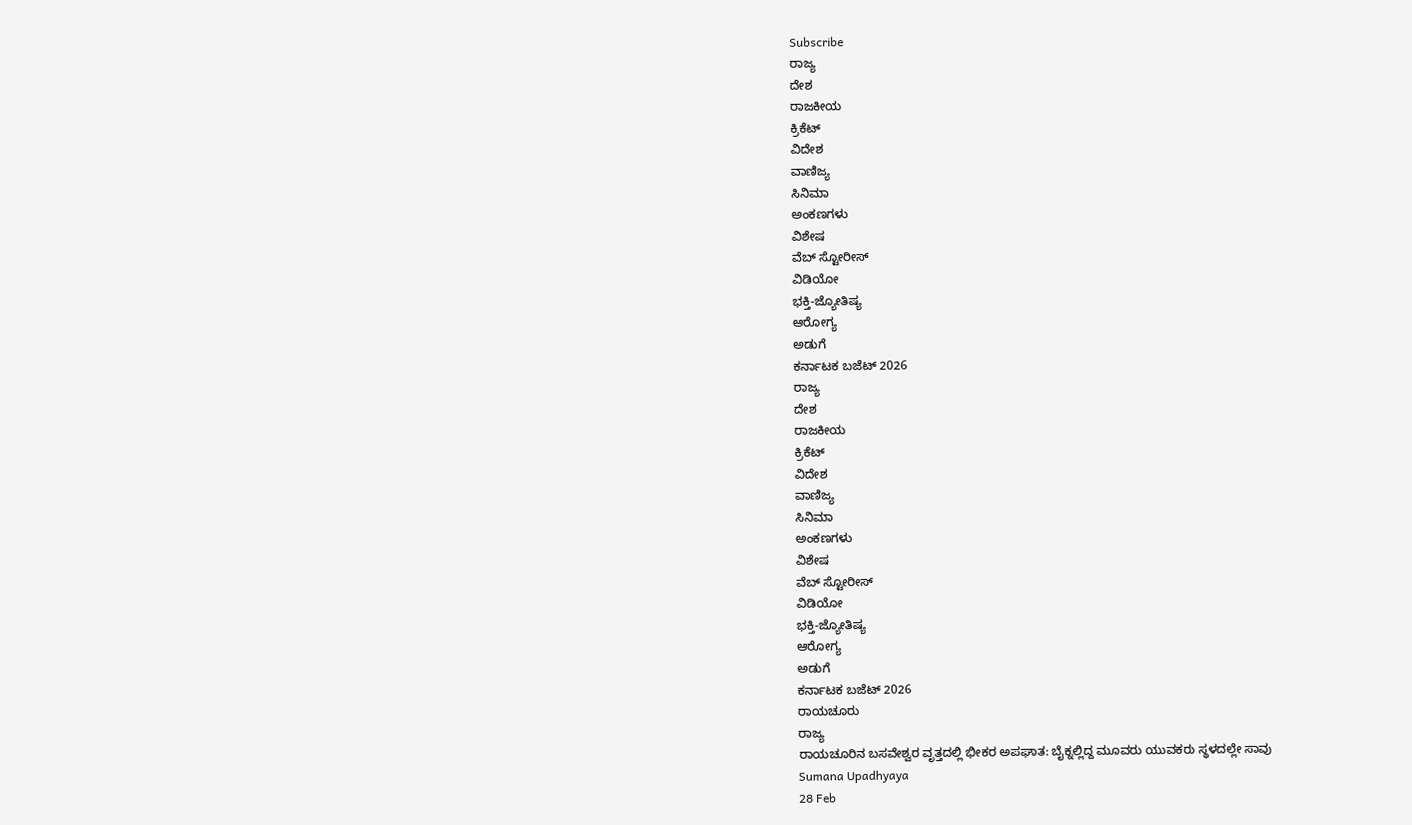Subscribe
ರಾಜ್ಯ
ದೇಶ
ರಾಜಕೀಯ
ಕ್ರಿಕೆಟ್
ವಿದೇಶ
ವಾಣಿಜ್ಯ
ಸಿನಿಮಾ
ಅಂಕಣಗಳು
ವಿಶೇಷ
ವೆಬ್ ಸ್ಟೋರೀಸ್
ವಿಡಿಯೋ
ಭಕ್ತಿ-ಜ್ಯೋತಿಷ್ಯ
ಆರೋಗ್ಯ
ಅಡುಗೆ
ಕರ್ನಾಟಕ ಬಜೆಟ್ 2026
ರಾಜ್ಯ
ದೇಶ
ರಾಜಕೀಯ
ಕ್ರಿಕೆಟ್
ವಿದೇಶ
ವಾಣಿಜ್ಯ
ಸಿನಿಮಾ
ಅಂಕಣಗಳು
ವಿಶೇಷ
ವೆಬ್ ಸ್ಟೋರೀಸ್
ವಿಡಿಯೋ
ಭಕ್ತಿ-ಜ್ಯೋತಿಷ್ಯ
ಆರೋಗ್ಯ
ಅಡುಗೆ
ಕರ್ನಾಟಕ ಬಜೆಟ್ 2026
ರಾಯಚೂರು
ರಾಜ್ಯ
ರಾಯಚೂರಿನ ಬಸವೇಶ್ವರ ವೃತ್ತದಲ್ಲಿ ಭೀಕರ ಅಪಘಾತ: ಬೈಕ್ನಲ್ಲಿದ್ದ ಮೂವರು ಯುವಕರು ಸ್ಥಳದಲ್ಲೇ ಸಾವು
Sumana Upadhyaya
28 Feb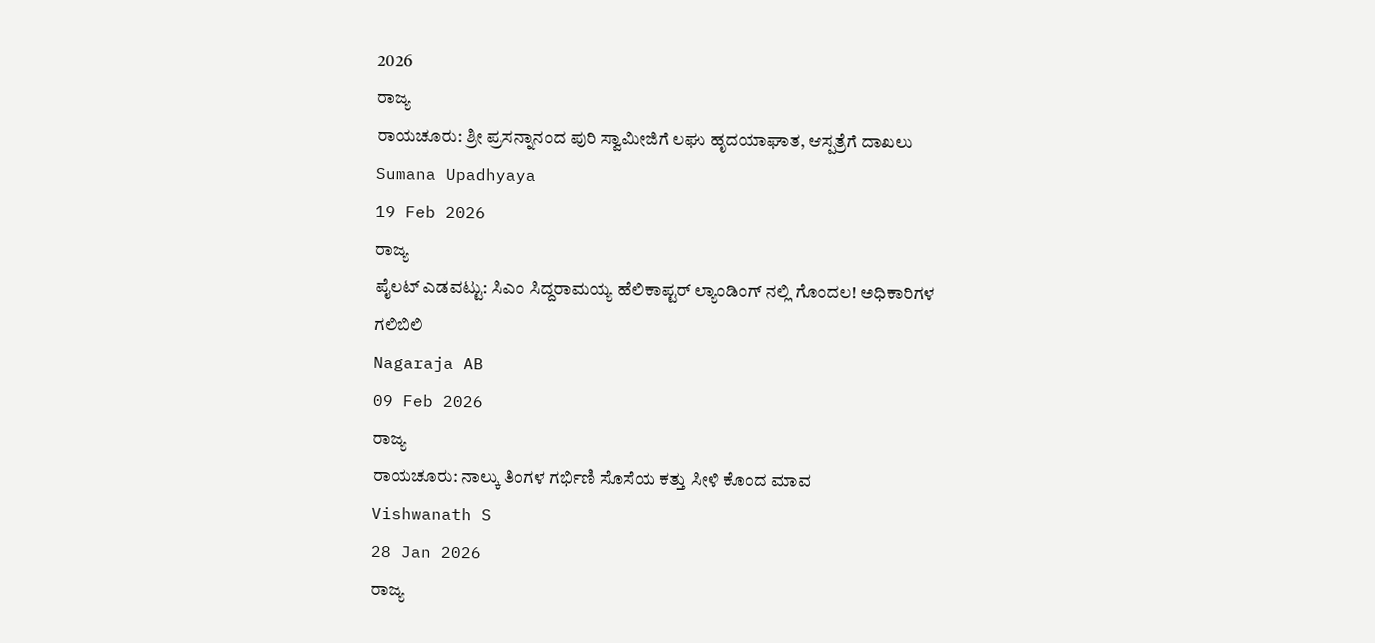2026
ರಾಜ್ಯ
ರಾಯಚೂರು: ಶ್ರೀ ಪ್ರಸನ್ನಾನಂದ ಪುರಿ ಸ್ವಾಮೀಜಿಗೆ ಲಘು ಹೃದಯಾಘಾತ, ಆಸ್ಪತ್ರೆಗೆ ದಾಖಲು
Sumana Upadhyaya
19 Feb 2026
ರಾಜ್ಯ
ಪೈಲಟ್ ಎಡವಟ್ಟು: ಸಿಎಂ ಸಿದ್ದರಾಮಯ್ಯ ಹೆಲಿಕಾಪ್ಟರ್ ಲ್ಯಾಂಡಿಂಗ್ ನಲ್ಲಿ ಗೊಂದಲ! ಅಧಿಕಾರಿಗಳ ಗಲಿಬಿಲಿ
Nagaraja AB
09 Feb 2026
ರಾಜ್ಯ
ರಾಯಚೂರು: ನಾಲ್ಕು ತಿಂಗಳ ಗರ್ಭಿಣಿ ಸೊಸೆಯ ಕತ್ತು ಸೀಳಿ ಕೊಂದ ಮಾವ
Vishwanath S
28 Jan 2026
ರಾಜ್ಯ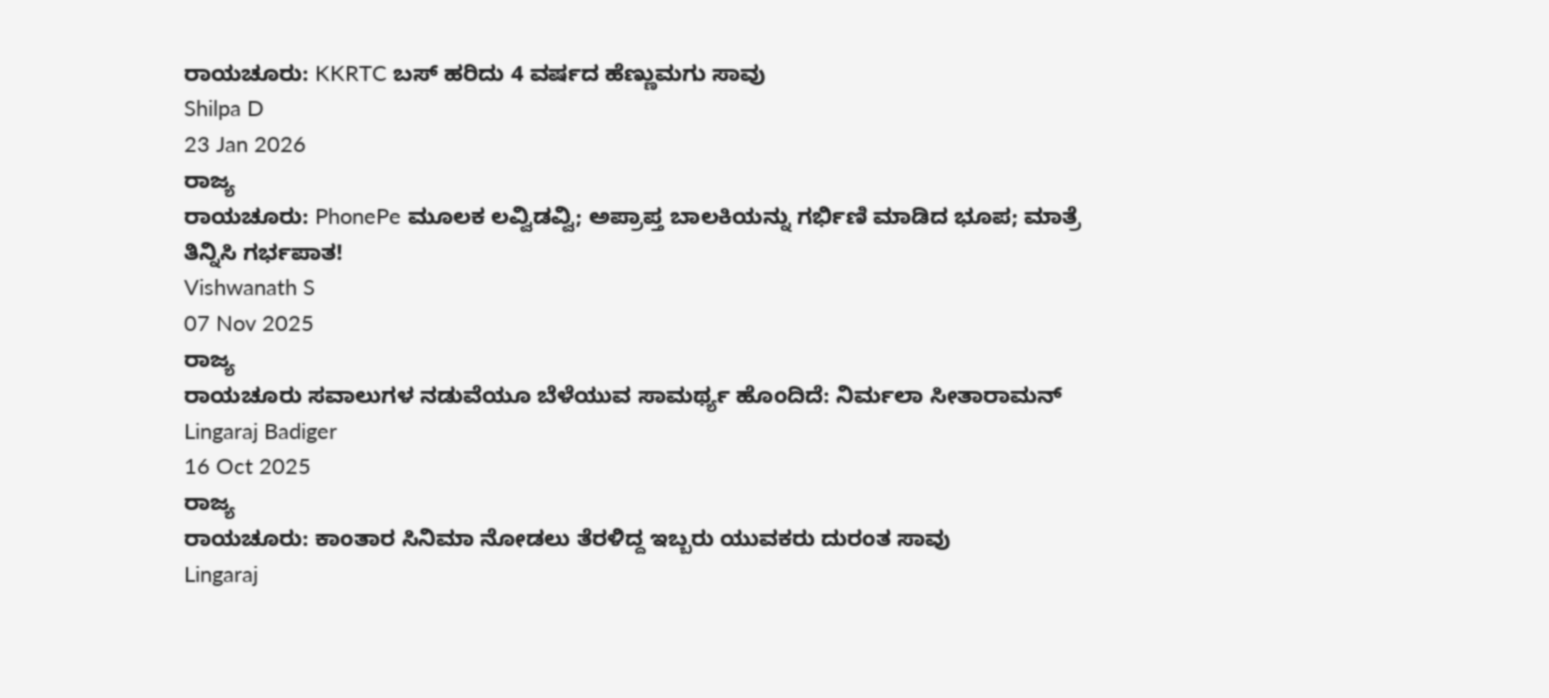ರಾಯಚೂರು: KKRTC ಬಸ್ ಹರಿದು 4 ವರ್ಷದ ಹೆಣ್ಣುಮಗು ಸಾವು
Shilpa D
23 Jan 2026
ರಾಜ್ಯ
ರಾಯಚೂರು: PhonePe ಮೂಲಕ ಲವ್ವಿಡವ್ವಿ; ಅಪ್ರಾಪ್ತ ಬಾಲಕಿಯನ್ನು ಗರ್ಭಿಣಿ ಮಾಡಿದ ಭೂಪ; ಮಾತ್ರೆ ತಿನ್ನಿಸಿ ಗರ್ಭಪಾತ!
Vishwanath S
07 Nov 2025
ರಾಜ್ಯ
ರಾಯಚೂರು ಸವಾಲುಗಳ ನಡುವೆಯೂ ಬೆಳೆಯುವ ಸಾಮರ್ಥ್ಯ ಹೊಂದಿದೆ: ನಿರ್ಮಲಾ ಸೀತಾರಾಮನ್
Lingaraj Badiger
16 Oct 2025
ರಾಜ್ಯ
ರಾಯಚೂರು: ಕಾಂತಾರ ಸಿನಿಮಾ ನೋಡಲು ತೆರಳಿದ್ದ ಇಬ್ಬರು ಯುವಕರು ದುರಂತ ಸಾವು
Lingaraj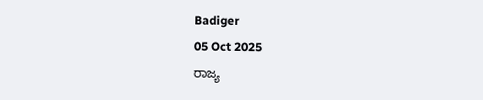Badiger
05 Oct 2025
ರಾಜ್ಯ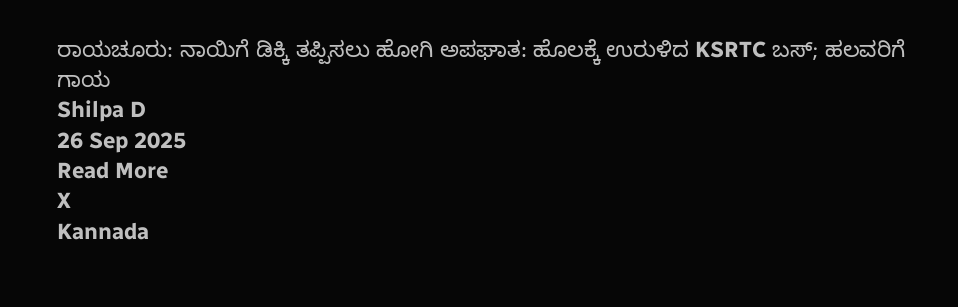ರಾಯಚೂರು: ನಾಯಿಗೆ ಡಿಕ್ಕಿ ತಪ್ಪಿಸಲು ಹೋಗಿ ಅಪಘಾತ: ಹೊಲಕ್ಕೆ ಉರುಳಿದ KSRTC ಬಸ್; ಹಲವರಿಗೆ ಗಾಯ
Shilpa D
26 Sep 2025
Read More
X
Kannada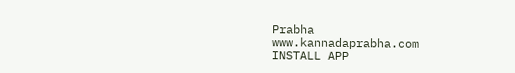Prabha
www.kannadaprabha.com
INSTALL APP